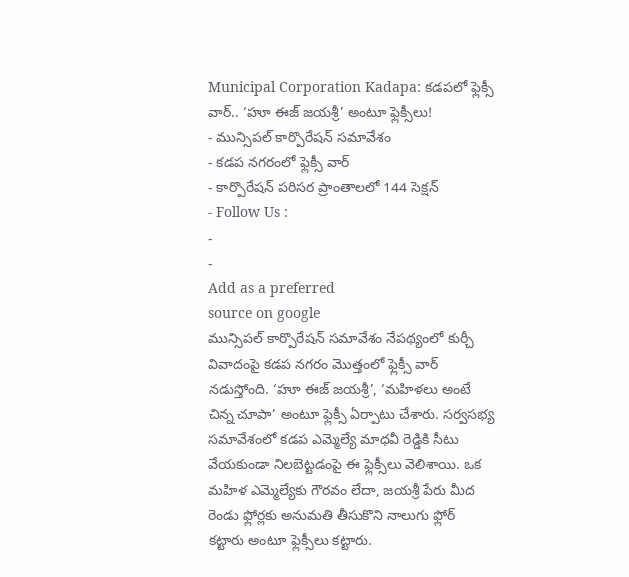Municipal Corporation Kadapa: కడపలో ఫ్లెక్సీ వార్.. ‘హూ ఈజ్ జయశ్రీ’ అంటూ ఫ్లెక్సీలు!
- మున్సిపల్ కార్పొరేషన్ సమావేశం
- కడప నగరంలో ఫ్లెక్సీ వార్
- కార్పొరేషన్ పరిసర ప్రాంతాలలో 144 సెక్షన్
- Follow Us :
-
-
Add as a preferred
source on google
మున్సిపల్ కార్పొరేషన్ సమావేశం నేపథ్యంలో కుర్చీ వివాదంపై కడప నగరం మొత్తంలో ఫ్లెక్సీ వార్ నడుస్తోంది. ‘హూ ఈజ్ జయశ్రీ’, ‘మహిళలు అంటే చిన్న చూపా’ అంటూ ఫ్లెక్సీ ఏర్పాటు చేశారు. సర్వసభ్య సమావేశంలో కడప ఎమ్మెల్యే మాధవీ రెడ్డికి సీటు వేయకుండా నిలబెట్టడంపై ఈ ఫ్లెక్సీలు వెలిశాయి. ఒక మహిళ ఎమ్మెల్యేకు గౌరవం లేదా, జయశ్రీ పేరు మీద రెండు ఫ్లోర్లకు అనుమతి తీసుకొని నాలుగు ఫ్లోర్ కట్టారు అంటూ ఫ్లెక్సీలు కట్టారు.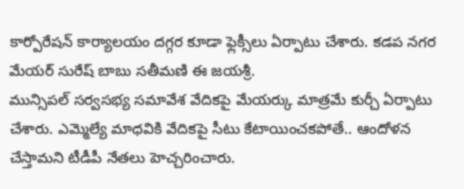కార్పోరేషన్ కార్యాలయం దగ్గర కూడా ఫ్లెక్సీలు ఏర్పాటు చేశారు. కడప నగర మేయర్ సురేష్ బాబు సతీమణి ఈ జయశ్రీ.
మున్సిపల్ సర్వసభ్య సమావేశ వేదికపై మేయర్కు మాత్రమే కుర్చీ ఏర్పాటు చేశారు. ఎమ్మెల్యే మాధవికి వేదికపై సీటు కేటాయించకపోతే.. ఆందోళన చేస్తామని టీడీపీ నేతలు హెచ్చరించారు.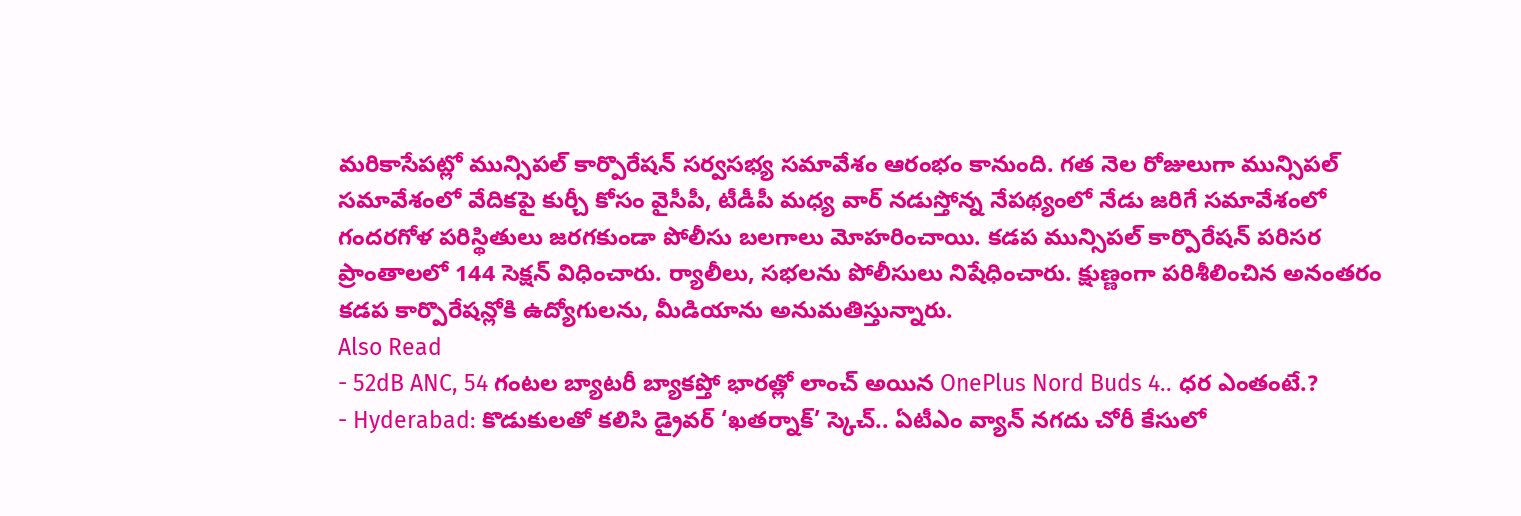మరికాసేపట్లో మున్సిపల్ కార్పొరేషన్ సర్వసభ్య సమావేశం ఆరంభం కానుంది. గత నెల రోజులుగా మున్సిపల్ సమావేశంలో వేదికపై కుర్చీ కోసం వైసీపీ, టీడీపీ మధ్య వార్ నడుస్తోన్న నేపథ్యంలో నేడు జరిగే సమావేశంలో గందరగోళ పరిస్థితులు జరగకుండా పోలీసు బలగాలు మోహరించాయి. కడప మున్సిపల్ కార్పొరేషన్ పరిసర ప్రాంతాలలో 144 సెక్షన్ విధించారు. ర్యాలీలు, సభలను పోలీసులు నిషేధించారు. క్షుణ్ణంగా పరిశీలించిన అనంతరం కడప కార్పొరేషన్లోకి ఉద్యోగులను, మీడియాను అనుమతిస్తున్నారు.
Also Read
- 52dB ANC, 54 గంటల బ్యాటరీ బ్యాకప్తో భారత్లో లాంచ్ అయిన OnePlus Nord Buds 4.. ధర ఎంతంటే.?
- Hyderabad: కొడుకులతో కలిసి డ్రైవర్ ‘ఖతర్నాక్’ స్కెచ్.. ఏటీఎం వ్యాన్ నగదు చోరీ కేసులో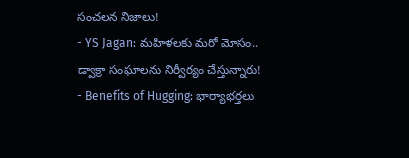సంచలన నిజాలు!
- YS Jagan: మహిళలకు మరో మోసం.. డ్వాక్రా సంఘాలను నిర్వీర్యం చేస్తున్నారు!
- Benefits of Hugging: భార్యాభర్తలు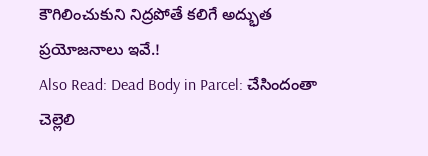కౌగిలించుకుని నిద్రపోతే కలిగే అద్భుత ప్రయోజనాలు ఇవే.!
Also Read: Dead Body in Parcel: చేసిందంతా చెల్లెలి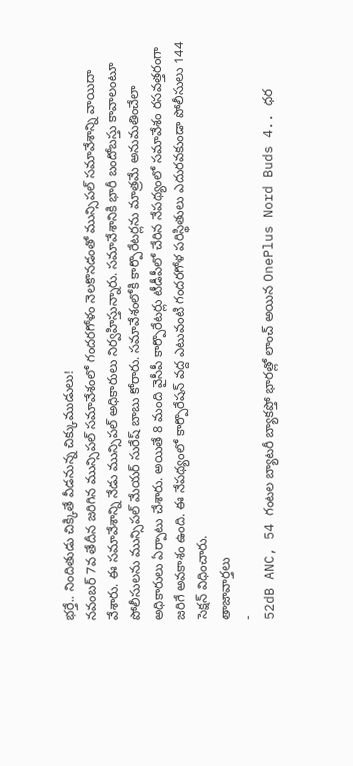భర్తే.. నిందితుడు చిక్కితే వీడనున్న చిక్కుముడులు!
నవంబర్ 7వ తేదీన జరిగిన మున్సిపల్ సమావేశంలో గందరగోళం నెలకొనడంతో మున్సిపల్ సమావేశాన్ని వాయిదా వేశారు. ఈ సమావేశాన్ని నేడు మున్సిపల్ అధికారులు నిర్వహిస్తున్నారు. సమావేశానికి భారీ బందోబస్తు కావాలంటూ పోలీసులను మున్సిపల్ మేయర్ సురేష్ బాబు కోరారు. సమావేశంలోకి కార్పొరేటర్లను మాత్రమే అనుమతించేలా అధికారులు ఏర్పాటు చేశారు. అయితే 8 మంది వైసీపీ కార్పొరేటర్లు టీడీపీలో చేరిన నేపథ్యంలో సమావేశం రసవత్తరంగా జరిగే అవకాశం ఉంది. ఈ నేపథ్యంలో కార్పొరేషన్ వద్ద ఎటువంటి గందరగోళ పరిస్థితులు ఎదురవకుండా పోలీసులు 144 సెక్షన్ విధించారు.
తాజావార్తలు
-
52dB ANC, 54 గంటల బ్యాటరీ బ్యాకప్తో భారత్లో లాంచ్ అయిన OnePlus Nord Buds 4.. ధర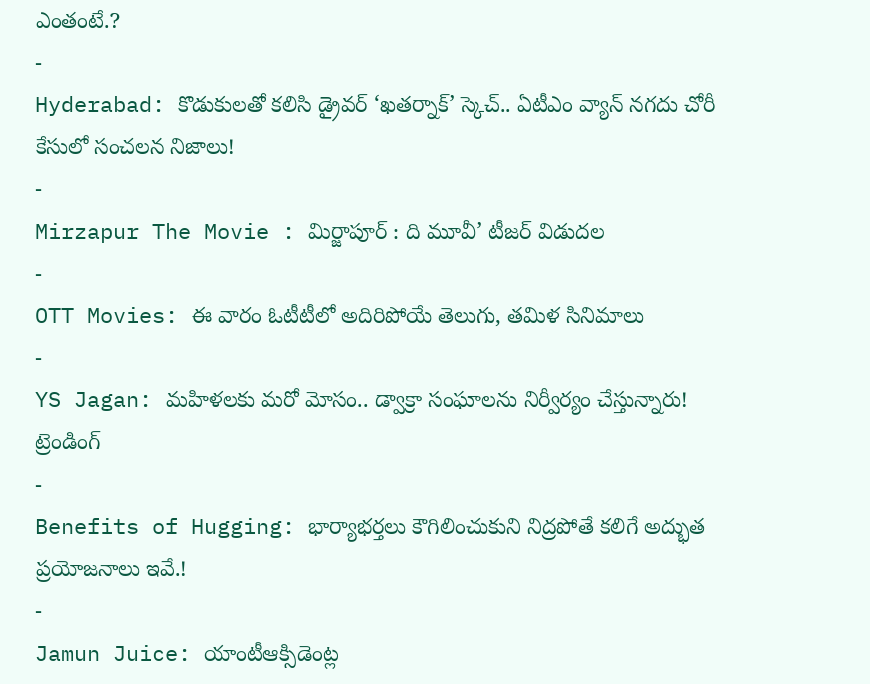ఎంతంటే.?
-
Hyderabad: కొడుకులతో కలిసి డ్రైవర్ ‘ఖతర్నాక్’ స్కెచ్.. ఏటీఎం వ్యాన్ నగదు చోరీ కేసులో సంచలన నిజాలు!
-
Mirzapur The Movie : మిర్జాపూర్ : ది మూవీ’ టీజర్ విడుదల
-
OTT Movies: ఈ వారం ఓటీటీలో అదిరిపోయే తెలుగు, తమిళ సినిమాలు
-
YS Jagan: మహిళలకు మరో మోసం.. డ్వాక్రా సంఘాలను నిర్వీర్యం చేస్తున్నారు!
ట్రెండింగ్
-
Benefits of Hugging: భార్యాభర్తలు కౌగిలించుకుని నిద్రపోతే కలిగే అద్భుత ప్రయోజనాలు ఇవే.!
-
Jamun Juice: యాంటీఆక్సిడెంట్ల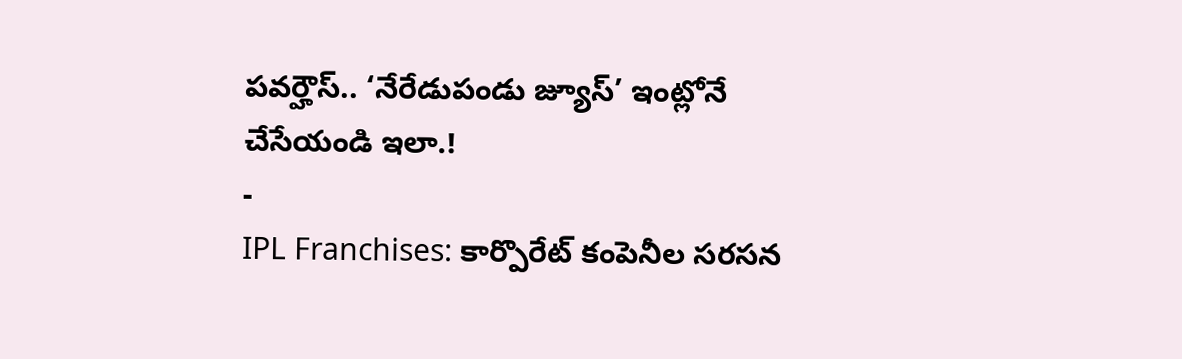పవర్హౌస్.. ‘నేరేడుపండు జ్యూస్’ ఇంట్లోనే చేసేయండి ఇలా.!
-
IPL Franchises: కార్పొరేట్ కంపెనీల సరసన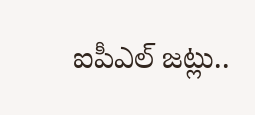ఐపీఎల్ జట్లు..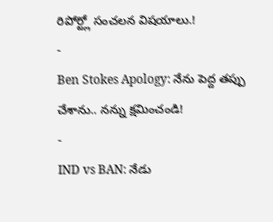రిపోర్ట్లో సంచలన విషయాలు.!
-
Ben Stokes Apology: నేను పెద్ద తప్పు చేశాను.. నన్ను క్షమించండి!
-
IND vs BAN: నేడు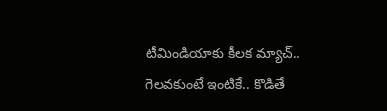టీమిండియాకు కీలక మ్యాచ్.. గెలవకుంటే ఇంటికే.. కొడితే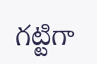గట్టిగా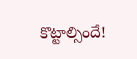కొట్టాల్సిందే!